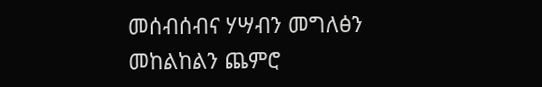መሰብሰብና ሃሣብን መግለፅን መከልከልን ጨምሮ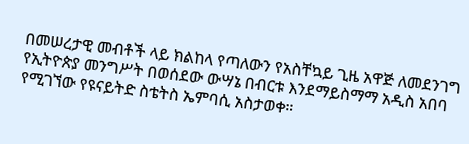በመሠረታዊ መብቶች ላይ ክልከላ የጣለውን የአስቸኳይ ጊዜ አዋጅ ለመደንገግ የኢትዮጵያ መንግሥት በወሰደው ውሣኔ በብርቱ እንደማይስማማ አዲስ አበባ የሚገኘው የዩናይትድ ስቴትስ ኤምባሲ አስታወቀ።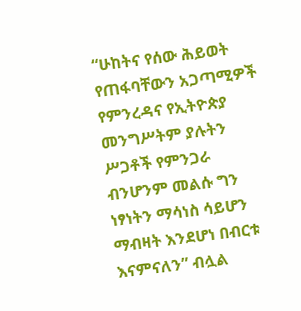“ሁከትና የሰው ሕይወት የጠፋባቸውን አጋጣሚዎች የምንረዳና የኢትዮጵያ መንግሥትም ያሉትን ሥጋቶች የምንጋራ ብንሆንም መልሱ ግን ነፃነትን ማሳነስ ሳይሆን ማብዛት እንደሆነ በብርቱ እናምናለን” ብሏል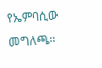የኤምባሲው መግለጫ።